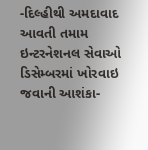-દિલ્હીથી અમદાવાદ આવતી તમામ ઇન્ટરનેશનલ સેવાઓ ડિસેમ્બરમાં ખોરવાઇ જવાની આશંકા-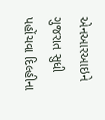એનઆરઆઇને ગુજરાત સુધી પહોંચવા દિલ્હીના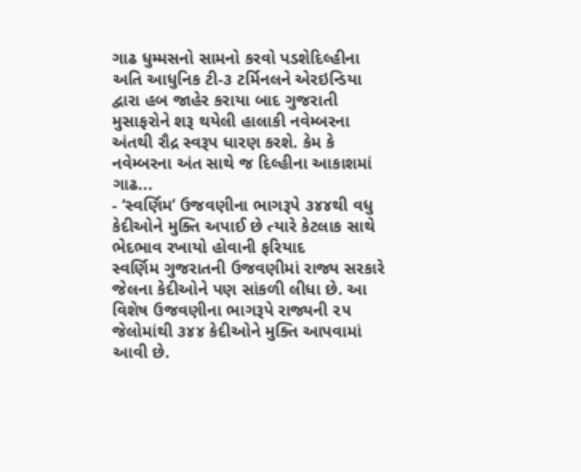ગાઢ ધુમ્મસનો સામનો કરવો પડશેદિલ્હીના અતિ આધુનિક ટી-૩ ટર્મિનલને એરઇન્ડિયા દ્વારા હબ જાહેર કરાયા બાદ ગુજરાતી મુસાફરોને શરૂ થયેલી હાલાકી નવેમ્બરના અંતથી રૌદ્ર સ્વરૂપ ધારણ કરશે. કેમ કે નવેમ્બરના અંત સાથે જ દિલ્હીના આકાશમાં ગાઢ...
- ‘સ્વર્ણિમ’ ઉજવણીના ભાગરૂપે ૩૪૪થી વધુ કેદીઓને મુક્તિ અપાઈ છે ત્યારે કેટલાક સાથે ભેદભાવ રખાયો હોવાની ફરિયાદ
સ્વર્ણિમ ગુજરાતની ઉજવણીમાં રાજ્ય સરકારે જેલના કેદીઓને પણ સાંકળી લીધા છે. આ વિશેષ ઉજવણીના ભાગરૂપે રાજ્યની ૨૫ જેલોમાંથી ૩૪૪ કેદીઓને મુક્તિ આપવામાં આવી છે.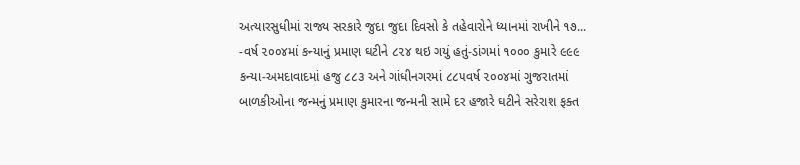અત્યારસુધીમાં રાજ્ય સરકારે જુદા જુદા દિવસો કે તહેવારોને ધ્યાનમાં રાખીને ૧૭...
-વર્ષ ૨૦૦૪માં કન્યાનું પ્રમાણ ઘટીને ૮૨૪ થઇ ગયું હતું-ડાંગમાં ૧૦૦૦ કુમારે ૯૯૯ કન્યા-અમદાવાદમાં હજુ ૮૮૩ અને ગાંધીનગરમાં ૮૮૫વર્ષ ૨૦૦૪માં ગુજરાતમાં બાળકીઓના જન્મનું પ્રમાણ કુમારના જન્મની સામે દર હજારે ઘટીને સરેરાશ ફક્ત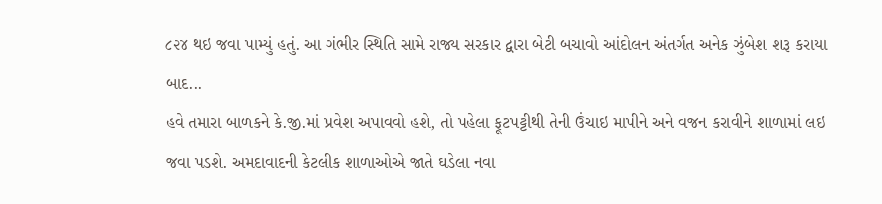૮૨૪ થઇ જવા પામ્યું હતું. આ ગંભીર સ્થિતિ સામે રાજ્ય સરકાર દ્વારા બેટી બચાવો આંદોલન અંતર્ગત અનેક ઝુંબેશ શરૂ કરાયા બાદ...
હવે તમારા બાળકને કે.જી.માં પ્રવેશ અપાવવો હશે, તો પહેલા ફૂટપટ્ટીથી તેની ઉંચાઇ માપીને અને વજન કરાવીને શાળામાં લઇ જવા પડશે. અમદાવાદની કેટલીક શાળાઓએ જાતે ઘડેલા નવા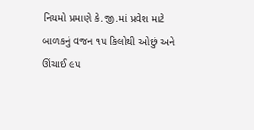નિયમો પ્રમાણે કે.જી.માં પ્રવેશ માટે બાળકનું વજન ૧૫ કિલોથી ઓછું અને ઊંચાઈ ૯૫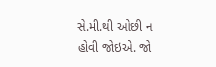સે.મી.થી ઓછી ન હોવી જોઇએ. જો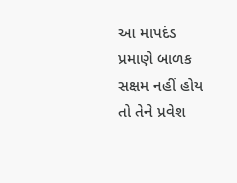આ માપદંડ પ્રમાણે બાળક સક્ષમ નહીં હોય તો તેને પ્રવેશ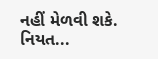નહીં મેળવી શકે. નિયત...